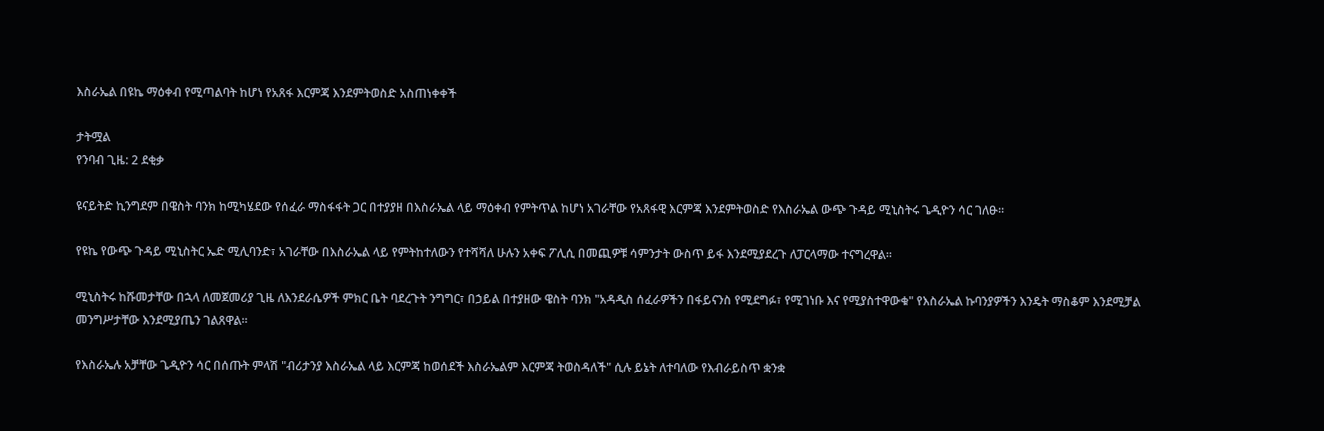እስራኤል በዩኬ ማዕቀብ የሚጣልባት ከሆነ የአጸፋ እርምጃ እንደምትወስድ አስጠነቀቀች

ታትሟል
የንባብ ጊዜ: 2 ደቂቃ

ዩናይትድ ኪንግደም በዌስት ባንክ ከሚካሄደው የሰፈራ ማስፋፋት ጋር በተያያዘ በእስራኤል ላይ ማዕቀብ የምትጥል ከሆነ አገራቸው የአጸፋዊ እርምጃ እንደምትወስድ የእስራኤል ውጭ ጉዳይ ሚኒስትሩ ጌዲዮን ሳር ገለፁ።

የዩኬ የውጭ ጉዳይ ሚኒስትር ኤድ ሚሊባንድ፣ አገራቸው በእስራኤል ላይ የምትከተለውን የተሻሻለ ሁሉን አቀፍ ፖሊሲ በመጪዎቹ ሳምንታት ውስጥ ይፋ እንደሚያደረጉ ለፓርላማው ተናግረዋል።

ሚኒስትሩ ከሹመታቸው በኋላ ለመጀመሪያ ጊዜ ለእንደራሴዎች ምክር ቤት ባደረጉት ንግግር፣ በኃይል በተያዘው ዌስት ባንክ "አዳዲስ ሰፈራዎችን በፋይናንስ የሚደግፉ፣ የሚገነቡ እና የሚያስተዋውቁ" የእስራኤል ኩባንያዎችን እንዴት ማስቆም እንደሚቻል መንግሥታቸው እንደሚያጤን ገልጸዋል።

የእስራኤሉ አቻቸው ጌዲዮን ሳር በሰጡት ምላሽ "ብሪታንያ እስራኤል ላይ እርምጃ ከወሰደች እስራኤልም እርምጃ ትወስዳለች" ሲሉ ይኔት ለተባለው የእብራይስጥ ቋንቋ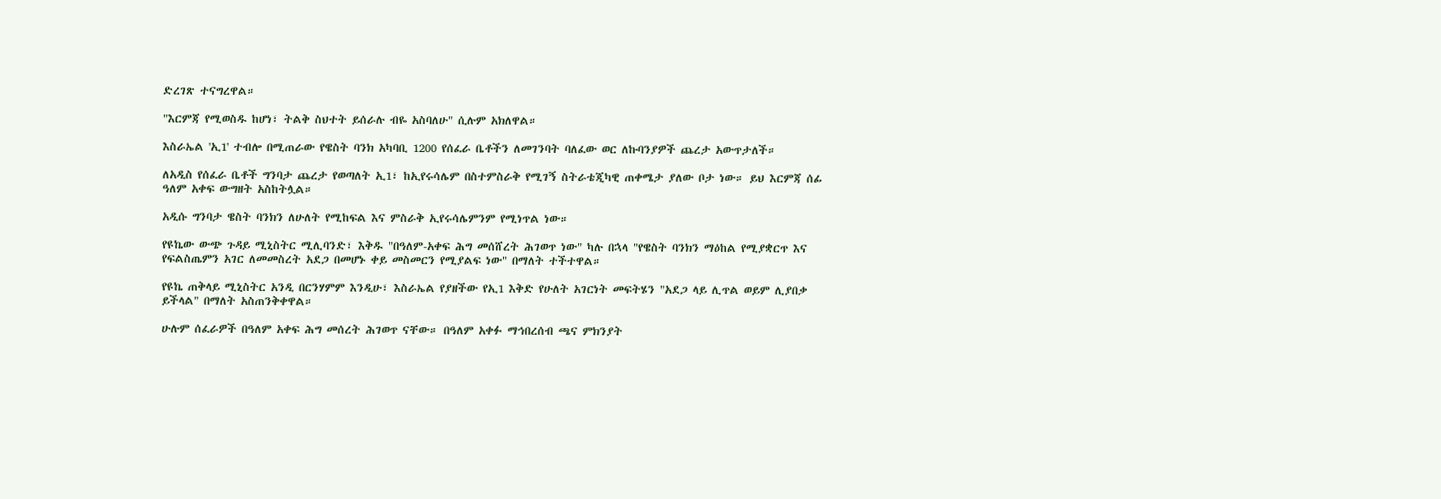ድረገጽ ተናግረዋል።

"እርምጃ የሚወስዱ ከሆነ፣ ትልቅ ስህተት ይሰራሉ ብዬ አስባለሁ" ሲሉም አክለዋል።

እስራኤል 'ኢ1' ተብሎ በሚጠራው የዌስት ባንክ አካባቢ 1200 የሰፈራ ቤቶችን ለመገንባት ባለፈው ወር ለኩባንያዎች ጨረታ አውጥታለች።

ለአዲስ የሰፈራ ቤቶች ግንባታ ጨረታ የወጣለት ኢ1፣ ከኢየሩሳሌም በስተምስራቅ የሚገኝ ስትራቴጂካዊ ጠቀሜታ ያለው ቦታ ነው። ይህ እርምጃ ሰፊ ዓለም አቀፍ ውግዘት አስከትሏል።

አዲሱ ግንባታ ዌስት ባንክን ለሁለት የሚከፍል እና ምስራቅ ኢየሩሳሌምንም የሚነጥል ነው።

የዩኬው ውጭ ጉዳይ ሚኒስትር ሚሊባንድ፣ እቅዱ "በዓለም-አቀፍ ሕግ መሰሸረት ሕገወጥ ነው" ካሉ በኋላ "የዌስት ባንክን ማዕከል የሚያቋርጥ እና የፍልስጤምን አገር ለመመስረት አደጋ በመሆኑ ቀይ መስመርን የሚያልፍ ነው" በማለት ተችተዋል።

የዩኬ ጠቅላይ ሚኒስትር አንዲ በርንሃምም እንዲሁ፣ እስራኤል የያዘችው የኢ1 እቅድ የሁለት አገርነት መፍትሄን "አደጋ ላይ ሊጥል ወይም ሊያበቃ ይችላል" በማለት አስጠንቅቀዋል።

ሁሉም ሰፈራዎች በዓለም አቀፍ ሕግ መሰረት ሕገወጥ ናቸው። በዓለም አቀፉ ማኅበረሰብ ጫና ምክንያት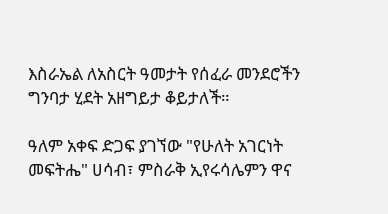እስራኤል ለአስርት ዓመታት የሰፈራ መንደሮችን ግንባታ ሂደት አዘግይታ ቆይታለች።

ዓለም አቀፍ ድጋፍ ያገኘው "የሁለት አገርነት መፍትሔ" ሀሳብ፣ ምስራቅ ኢየሩሳሌምን ዋና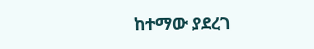ከተማው ያደረገ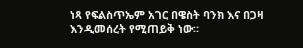ነጻ የፍልስጥኤም አገር በዌስት ባንክ እና በጋዛ እንዲመሰረት የሚጠይቅ ነው።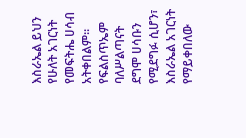እስራኤል ይህን የሁለት አገርነት የመፍትሔ ሀሳብ አትቀበልም። የፍልስጥኤም ባለሥልጣናት ደግሞ ሀሳቡን የሚደግፉ ሲሆን፣ እስራኤል አገርነት የማይቀበለው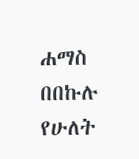ሐማስ በበኩሉ የሁለት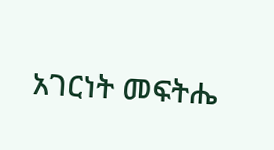አገርነት መፍትሔ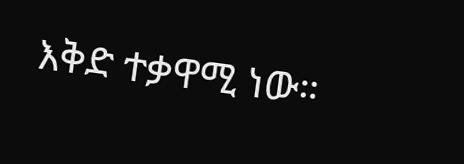እቅድ ተቃዋሚ ነው።